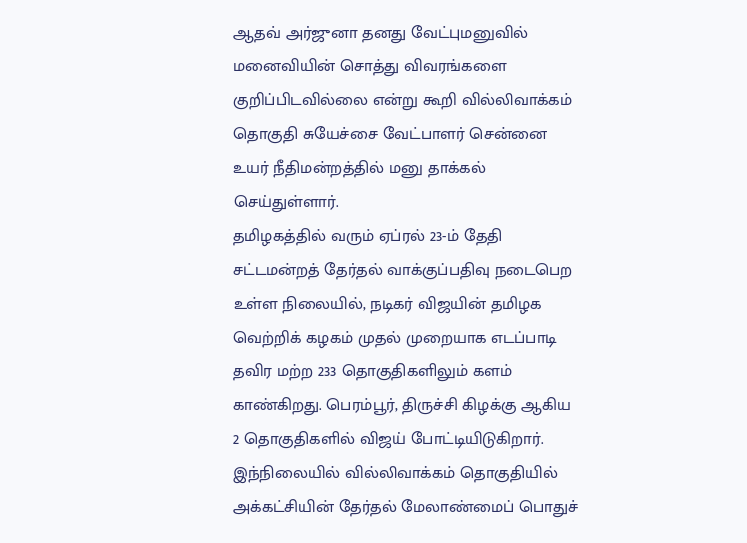ஆதவ் அர்ஜுனா தனது வேட்புமனுவில் மனைவியின் சொத்து விவரங்களை குறிப்பிடவில்லை என்று கூறி வில்லிவாக்கம் தொகுதி சுயேச்சை வேட்பாளர் சென்னை உயர் நீதிமன்றத்தில் மனு தாக்கல் செய்துள்ளார்.
தமிழகத்தில் வரும் ஏப்ரல் 23-ம் தேதி சட்டமன்றத் தேர்தல் வாக்குப்பதிவு நடைபெற உள்ள நிலையில், நடிகர் விஜயின் தமிழக வெற்றிக் கழகம் முதல் முறையாக எடப்பாடி தவிர மற்ற 233 தொகுதிகளிலும் களம் காண்கிறது. பெரம்பூர், திருச்சி கிழக்கு ஆகிய 2 தொகுதிகளில் விஜய் போட்டியிடுகிறார். இந்நிலையில் வில்லிவாக்கம் தொகுதியில் அக்கட்சியின் தேர்தல் மேலாண்மைப் பொதுச்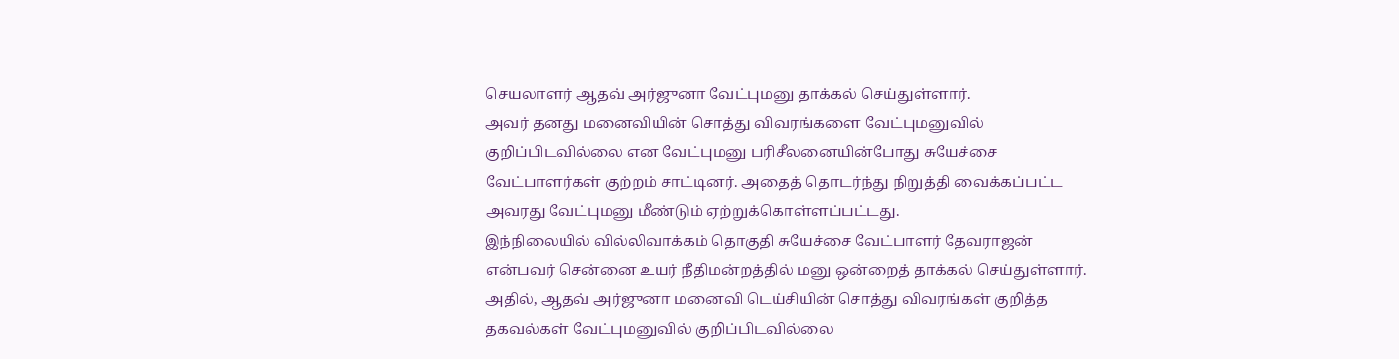செயலாளர் ஆதவ் அர்ஜுனா வேட்புமனு தாக்கல் செய்துள்ளார்.
அவர் தனது மனைவியின் சொத்து விவரங்களை வேட்புமனுவில் குறிப்பிடவில்லை என வேட்புமனு பரிசீலனையின்போது சுயேச்சை வேட்பாளர்கள் குற்றம் சாட்டினர். அதைத் தொடர்ந்து நிறுத்தி வைக்கப்பட்ட அவரது வேட்புமனு மீண்டும் ஏற்றுக்கொள்ளப்பட்டது.
இந்நிலையில் வில்லிவாக்கம் தொகுதி சுயேச்சை வேட்பாளர் தேவராஜன் என்பவர் சென்னை உயர் நீதிமன்றத்தில் மனு ஒன்றைத் தாக்கல் செய்துள்ளார்.
அதில், ஆதவ் அர்ஜுனா மனைவி டெய்சியின் சொத்து விவரங்கள் குறித்த தகவல்கள் வேட்புமனுவில் குறிப்பிடவில்லை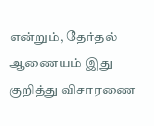என்றும், தேர்தல் ஆணையம் இது குறித்து விசாரணை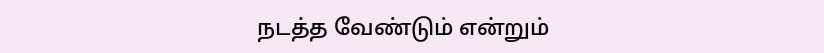நடத்த வேண்டும் என்றும்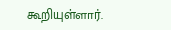கூறியுள்ளார்.